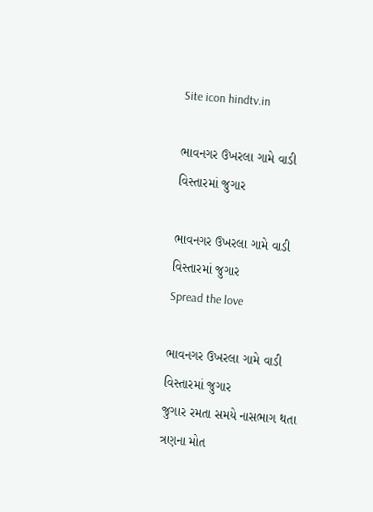Site icon hindtv.in

ભાવનગર ઉખરલા ગામે વાડી વિસ્તારમાં જુગાર

ભાવનગર ઉખરલા ગામે વાડી વિસ્તારમાં જુગાર
Spread the love

ભાવનગર ઉખરલા ગામે વાડી વિસ્તારમાં જુગાર
જુગાર રમતા સમયે નાસભાગ થતા ત્રણના મોત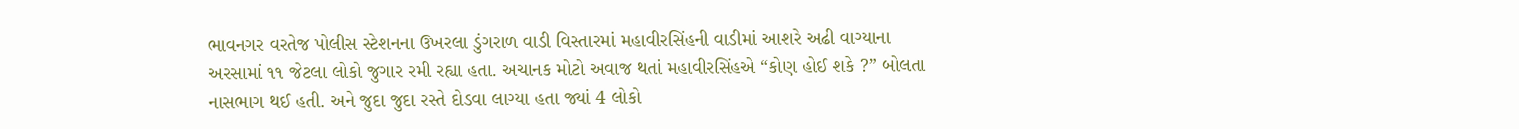ભાવનગર વરતેજ પોલીસ સ્ટેશનના ઉખરલા ડુંગરાળ વાડી વિસ્તારમાં મહાવીરસિંહની વાડીમાં આશરે અઢી વાગ્યાના અરસામાં ૧૧ જેટલા લોકો જુગાર રમી રહ્યા હતા. અચાનક મોટો અવાજ થતાં મહાવીરસિંહએ “કોણ હોઈ શકે ?” બોલતા નાસભાગ થઈ હતી. અને જુદા જુદા રસ્તે દોડવા લાગ્યા હતા જ્યાં 4 લોકો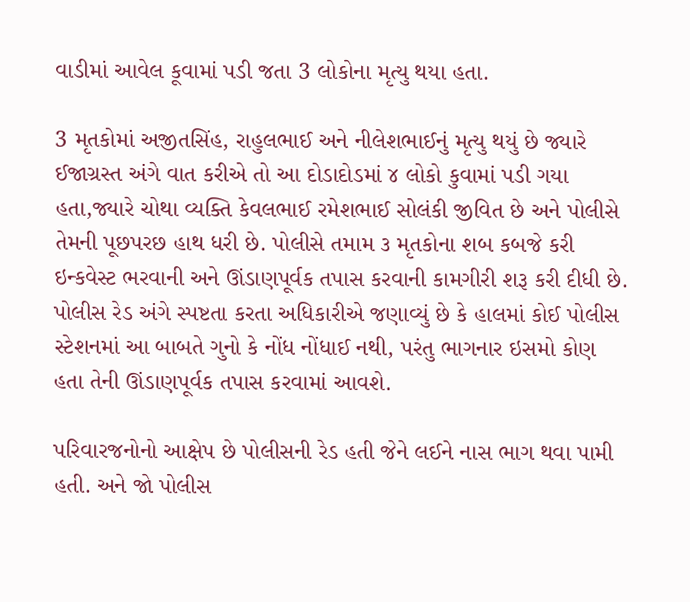વાડીમાં આવેલ કૂવામાં પડી જતા 3 લોકોના મૃત્યુ થયા હતા.

3 મૃતકોમાં અજીતસિંહ, રાહુલભાઈ અને નીલેશભાઈનું મૃત્યુ થયું છે જ્યારે ઈજાગ્રસ્ત અંગે વાત કરીએ તો આ દોડાદોડમાં ૪ લોકો કુવામાં પડી ગયા હતા,જ્યારે ચોથા વ્યક્તિ કેવલભાઈ રમેશભાઈ સોલંકી જીવિત છે અને પોલીસે તેમની પૂછપરછ હાથ ધરી છે. પોલીસે તમામ ૩ મૃતકોના શબ કબજે કરી ઇન્કવેસ્ટ ભરવાની અને ઊંડાણપૂર્વક તપાસ કરવાની કામગીરી શરૂ કરી દીધી છે. પોલીસ રેડ અંગે સ્પષ્ટતા કરતા અધિકારીએ જણાવ્યું છે કે હાલમાં કોઈ પોલીસ સ્ટેશનમાં આ બાબતે ગુનો કે નોંધ નોંધાઈ નથી, પરંતુ ભાગનાર ઇસમો કોણ હતા તેની ઊંડાણપૂર્વક તપાસ કરવામાં આવશે.

પરિવારજનોનો આક્ષેપ છે પોલીસની રેડ હતી જેને લઈને નાસ ભાગ થવા પામી હતી. અને જો પોલીસ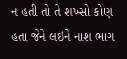ન હતી તો તે શખ્સો કોણ હતા જેને લઇને નાશ ભાગ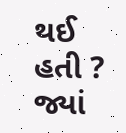થઈ હતી ? જ્યાં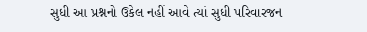સુધી આ પ્રશ્નનો ઉકેલ નહીં આવે ત્યાં સુધી પરિવારજન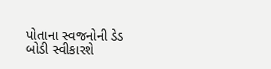પોતાના સ્વજનોની ડેડ બોડી સ્વીકારશે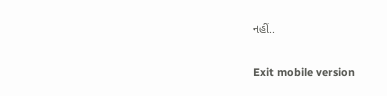નહીં..

Exit mobile version